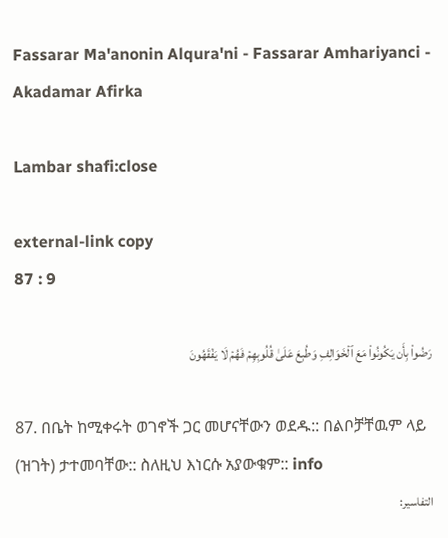Fassarar Ma'anonin Alqura'ni - Fassarar Amhariyanci - Akadamar Afirka

Lambar shafi:close

external-link copy
87 : 9

رَضُواْ بِأَن يَكُونُواْ مَعَ ٱلۡخَوَالِفِ وَطُبِعَ عَلَىٰ قُلُوبِهِمۡ فَهُمۡ لَا يَفۡقَهُونَ

87. በቤት ከሚቀሩት ወገኖች ጋር መሆናቸውን ወደዱ:: በልቦቻቸዉም ላይ (ዝገት) ታተመባቸው:: ስለዚህ እነርሱ አያውቁም:: info
التفاسير: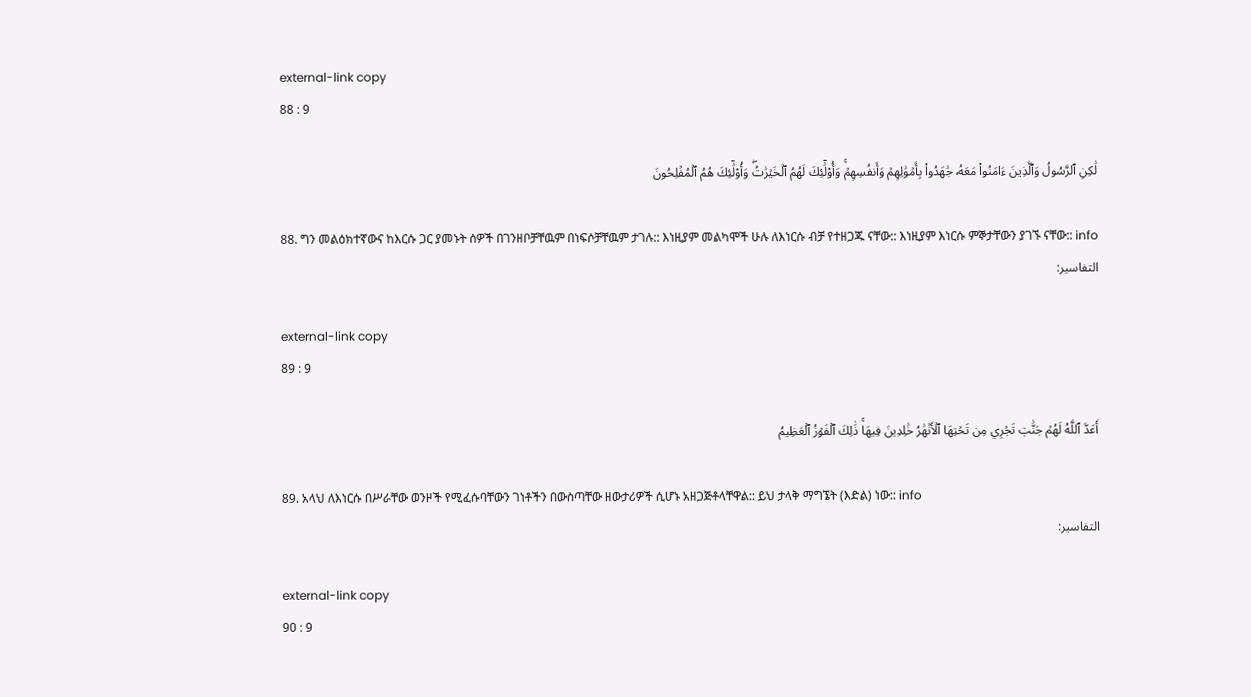external-link copy
88 : 9

لَٰكِنِ ٱلرَّسُولُ وَٱلَّذِينَ ءَامَنُواْ مَعَهُۥ جَٰهَدُواْ بِأَمۡوَٰلِهِمۡ وَأَنفُسِهِمۡۚ وَأُوْلَٰٓئِكَ لَهُمُ ٱلۡخَيۡرَٰتُۖ وَأُوْلَٰٓئِكَ هُمُ ٱلۡمُفۡلِحُونَ

88. ግን መልዕክተኛውና ከእርሱ ጋር ያመኑት ሰዎች በገንዘቦቻቸዉም በነፍሶቻቸዉም ታገሉ:: እነዚያም መልካሞች ሁሉ ለእነርሱ ብቻ የተዘጋጁ ናቸው:: እነዚያም እነርሱ ምኞታቸውን ያገኙ ናቸው:: info
التفاسير:

external-link copy
89 : 9

أَعَدَّ ٱللَّهُ لَهُمۡ جَنَّٰتٖ تَجۡرِي مِن تَحۡتِهَا ٱلۡأَنۡهَٰرُ خَٰلِدِينَ فِيهَاۚ ذَٰلِكَ ٱلۡفَوۡزُ ٱلۡعَظِيمُ

89. አላህ ለእነርሱ በሥራቸው ወንዞች የሚፈሱባቸውን ገነቶችን በውስጣቸው ዘውታሪዎች ሲሆኑ አዘጋጅቶላቸዋል:: ይህ ታላቅ ማግኜት (እድል) ነው:: info
التفاسير:

external-link copy
90 : 9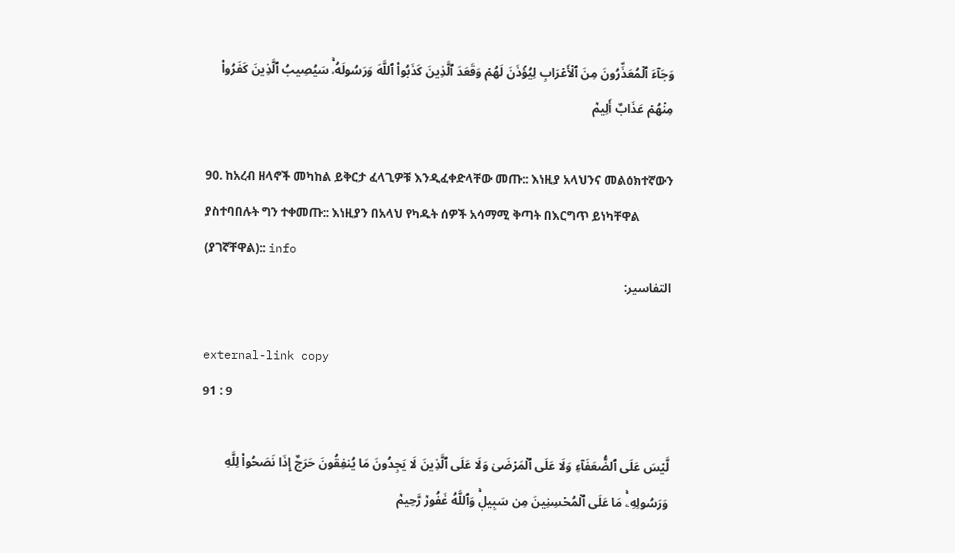وَجَآءَ ٱلۡمُعَذِّرُونَ مِنَ ٱلۡأَعۡرَابِ لِيُؤۡذَنَ لَهُمۡ وَقَعَدَ ٱلَّذِينَ كَذَبُواْ ٱللَّهَ وَرَسُولَهُۥۚ سَيُصِيبُ ٱلَّذِينَ كَفَرُواْ مِنۡهُمۡ عَذَابٌ أَلِيمٞ

90. ከአረብ ዘላኖች መካከል ይቅርታ ፈላጊዎቹ እንዲፈቀድላቸው መጡ:: እነዚያ አላህንና መልዕክተኛውን ያስተባበሉት ግን ተቀመጡ:: እነዚያን በአላህ የካዱት ሰዎች አሳማሚ ቅጣት በእርግጥ ይነካቸዋል (ያገኛቸዋል):: info
التفاسير:

external-link copy
91 : 9

لَّيۡسَ عَلَى ٱلضُّعَفَآءِ وَلَا عَلَى ٱلۡمَرۡضَىٰ وَلَا عَلَى ٱلَّذِينَ لَا يَجِدُونَ مَا يُنفِقُونَ حَرَجٌ إِذَا نَصَحُواْ لِلَّهِ وَرَسُولِهِۦۚ مَا عَلَى ٱلۡمُحۡسِنِينَ مِن سَبِيلٖۚ وَٱللَّهُ غَفُورٞ رَّحِيمٞ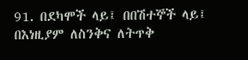91. በደካሞች ላይ፤ በበሽተኞች ላይ፤ በእነዚያም ለስንቅና ለትጥቅ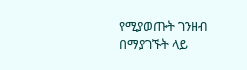የሚያወጡት ገንዘብ በማያገኙት ላይ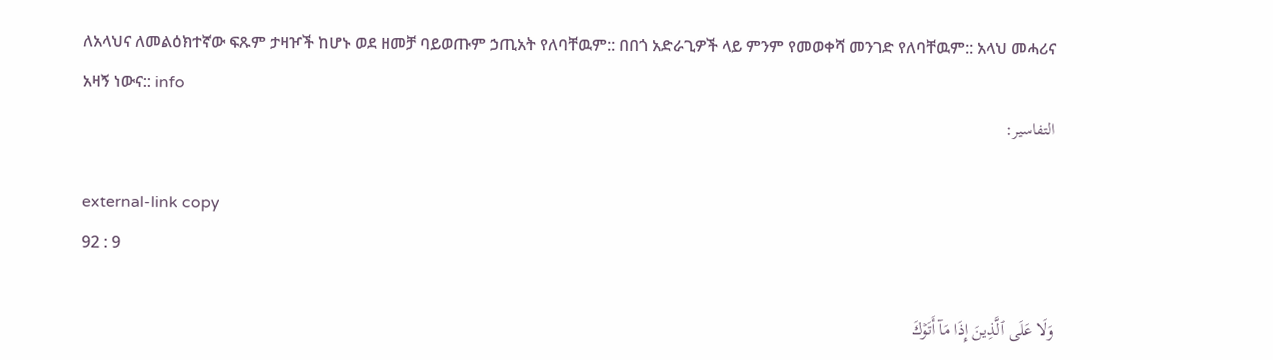ለአላህና ለመልዕክተኛው ፍጹም ታዛዦች ከሆኑ ወደ ዘመቻ ባይወጡም ኃጢአት የለባቸዉም:: በበጎ አድራጊዎች ላይ ምንም የመወቀሻ መንገድ የለባቸዉም:: አላህ መሓሪና አዛኝ ነውና:: info
التفاسير:

external-link copy
92 : 9

وَلَا عَلَى ٱلَّذِينَ إِذَا مَآ أَتَوۡكَ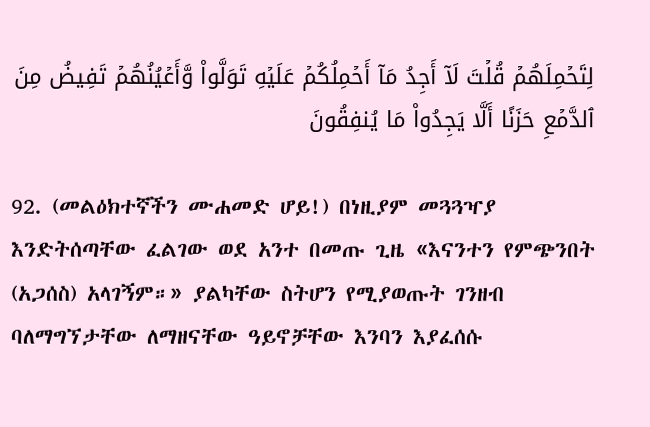لِتَحۡمِلَهُمۡ قُلۡتَ لَآ أَجِدُ مَآ أَحۡمِلُكُمۡ عَلَيۡهِ تَوَلَّواْ وَّأَعۡيُنُهُمۡ تَفِيضُ مِنَ ٱلدَّمۡعِ حَزَنًا أَلَّا يَجِدُواْ مَا يُنفِقُونَ

92. (መልዕክተኛችን ሙሐመድ ሆይ!) በነዚያም መጓጓዣያ እንድትሰጣቸው ፈልገው ወደ አንተ በመጡ ጊዜ «እናንተን የምጭንበት (አጋሰስ) አላገኝም።» ያልካቸው ስትሆን የሚያወጡት ገንዘብ ባለማግኘታቸው ለማዘናቸው ዓይኖቻቸው እንባን እያፈሰሱ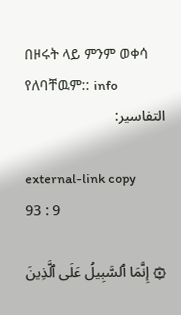በዞሩት ላይ ምንም ወቀሳ የለባቸዉም:: info
التفاسير:

external-link copy
93 : 9

۞ إِنَّمَا ٱلسَّبِيلُ عَلَى ٱلَّذِينَ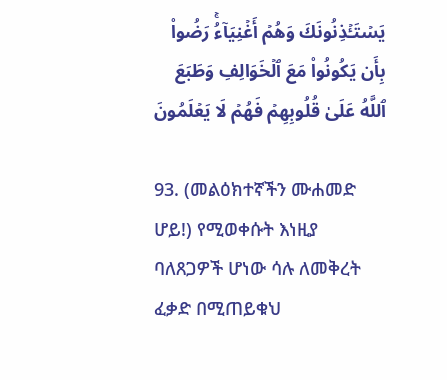يَسۡتَـٔۡذِنُونَكَ وَهُمۡ أَغۡنِيَآءُۚ رَضُواْ بِأَن يَكُونُواْ مَعَ ٱلۡخَوَالِفِ وَطَبَعَ ٱللَّهُ عَلَىٰ قُلُوبِهِمۡ فَهُمۡ لَا يَعۡلَمُونَ

93. (መልዕክተኛችን ሙሐመድ ሆይ!) የሚወቀሱት እነዚያ ባለጸጋዎች ሆነው ሳሉ ለመቅረት ፈቃድ በሚጠይቁህ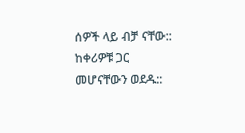ሰዎች ላይ ብቻ ናቸው:: ከቀሪዎቹ ጋር መሆናቸውን ወደዱ::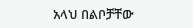አላህ በልቦቻቸው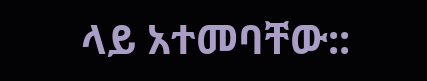ላይ አተመባቸው::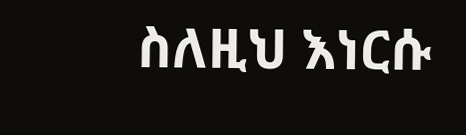ስለዚህ እነርሱ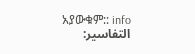አያውቁም:: info
التفاسير: